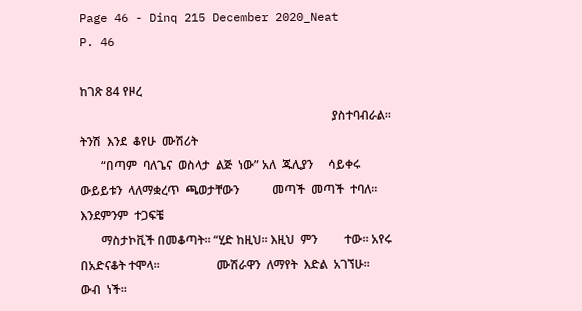Page 46 - Dinq 215 December 2020_Neat
P. 46

ከገጽ 84 የዞረ
                                                                                    ያስተባብራል።  ትንሽ  እንደ  ቆየሁ  ሙሽሪት
       “በጣም  ባለጌና  ወስላታ  ልጅ  ነው” አለ  ጁሊያን     ሳይቀሩ  ውይይቱን  ላለማቋረጥ  ጫወታቸውን           መጣች  መጣች  ተባለ።  እንደምንም  ተጋፍቼ
       ማስታኮቪች በመቆጣት። “ሂድ ከዚህ። እዚህ  ምን         ተው። አየሩ በአድናቆት ተሞላ።                   ሙሽራዋን  ለማየት  እድል  አገኘሁ።  ውብ  ነች።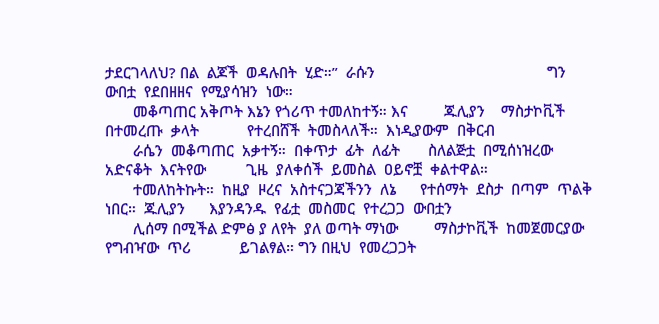ታደርገላለህ? በል  ልጆች  ወዳሉበት  ሂድ።”  ራሱን                                           ግን  ውበቷ  የደበዘዘና  የሚያሳዝን  ነው።
       መቆጣጠር አቅጦት እኔን የጎሪጥ ተመለከተኝ። እና         ጁሊያን    ማስታኮቪች  በተመረጡ  ቃላት            የተረበሸች  ትመስላለች።  እነዲያውም  በቅርብ
       ራሴን  መቆጣጠር  አቃተኝ።  በቀጥታ  ፊት  ለፊት       ስለልጅቷ  በሚሰነዝረው  አድናቆት  እናትየው          ጊዜ  ያለቀሰች  ይመስል  ዐይኖቿ  ቀልተዋል።
       ተመለከትኩት።  ከዚያ  ዞረና  አስተናጋጃችንን  ለኔ      የተሰማት  ደስታ  በጣም  ጥልቅ  ነበር።  ጁሊያን      እያንዳንዱ  የፊቷ  መስመር  የተረጋጋ  ውበቷን
       ሊሰማ በሚችል ድምፅ ያ ለየት  ያለ ወጣት ማነው         ማስታኮቪች  ከመጀመርያው  የግብዣው  ጥሪ            ይገልፃል። ግን በዚህ  የመረጋጋት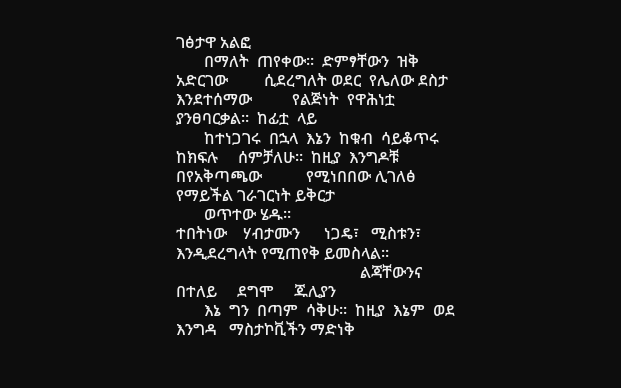ገፅታዋ አልፎ
       በማለት  ጠየቀው።  ድምፃቸውን  ዝቅ  አድርገው         ሲደረግለት ወደር  የሌለው ደስታ እንደተሰማው          የልጅነት  የዋሕነቷ  ያንፀባርቃል።  ከፊቷ  ላይ
       ከተነጋገሩ  በኋላ  እኔን  ከቁብ  ሳይቆጥሩ  ከክፍሉ     ሰምቻለሁ።  ከዚያ  እንግዶቹ  በየአቅጣጫው           የሚነበበው ሊገለፅ  የማይችል ገራገርነት ይቅርታ
       ወጥተው ሄዱ።                               ተበትነው    ሃብታሙን      ነጋዴ፣   ሚስቱን፣      እንዲደረግላት የሚጠየቅ ይመስላል።
                                              ልጃቸውንና      በተለይ     ደግሞ     ጁሊያን
       እኔ  ግን  በጣም  ሳቅሁ።  ከዚያ  እኔም  ወደ  እንግዳ   ማስታኮቪችን ማድነቅ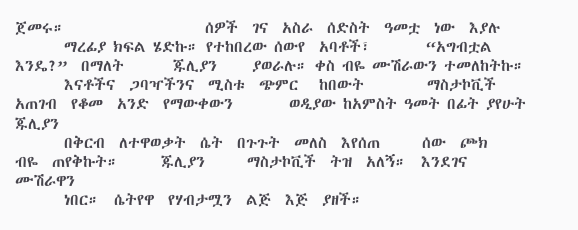ጀመሩ።                    ሰዎች  ገና  አስራ  ሰድስት  ዓመቷ  ነው  እያሉ
       ማረፊያ ክፍል ሄድኩ። የተከበረው ሰውየ  አባቶች፣        “አግብቷል     እንዴ?”  በማለት       ጁሊያን     ያወራሉ። ቀስ ብዬ ሙሽራውን ተመለከትኩ።
       እናቶችና  ጋባዣችንና  ሚስቱ  ጭምር   ከበውት         ማስታኮቪች  አጠገብ  የቆመ  አንድ  የማውቀውን        ወዲያው ከአምስት ዓመት በፊት ያየሁት ጁሊያን
       በቅርብ  ለተዋወቃት  ሴት  በጉጉት  መለስ  እየሰጠ      ሰው  ጮክ      ብዬ  ጠየቅኩት።      ጁሊያን      ማስታኮቪች  ትዝ  አለኝ።  እንደገና  ሙሽራዋን
       ነበር።  ሴትየዋ  የሃብታሟን  ልጅ  እጅ  ያዘች።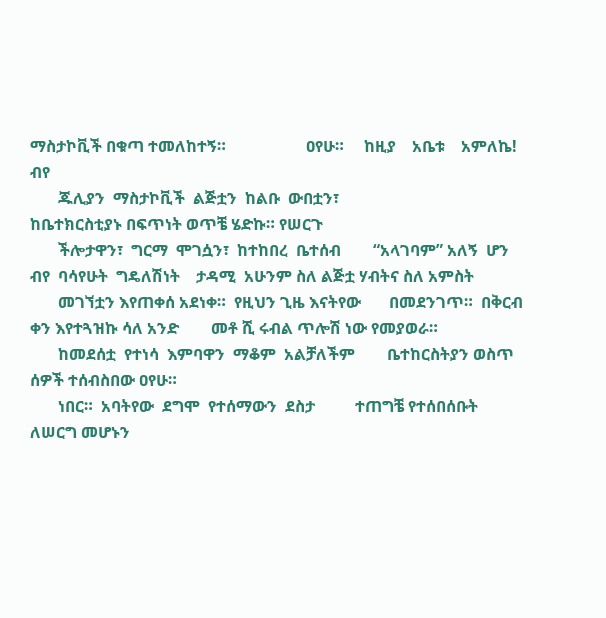ማስታኮቪች በቁጣ ተመለከተኝ።                    ዐየሁ።     ከዚያ    አቤቱ    አምለኬ!  ብየ
       ጁሊያን  ማስታኮቪች  ልጅቷን  ከልቡ  ውበቷን፣                                               ከቤተክርስቲያኑ በፍጥነት ወጥቼ ሄድኩ። የሠርጉ
       ችሎታዋን፣  ግርማ  ሞገሷን፣  ከተከበረ  ቤተሰብ        “አላገባም” አለኝ  ሆን  ብየ  ባሳየሁት  ግዴለሽነት    ታዳሚ  አሁንም ስለ ልጅቷ ሃብትና ስለ አምስት
       መገኘቷን እየጠቀሰ አደነቀ።  የዚህን ጊዜ እናትየው       በመደንገጥ።  በቅርብ ቀን እየተጓዝኩ ሳለ አንድ        መቶ ሺ ሩብል ጥሎሽ ነው የመያወራ።
       ከመደሰቷ  የተነሳ  እምባዋን  ማቆም  አልቻለችም        ቤተከርስትያን ወስጥ ሰዎች ተሰብስበው ዐየሁ።
       ነበር።  አባትየው  ደግሞ  የተሰማውን  ደስታ          ተጠግቼ የተሰበሰቡት ለሠርግ መሆኑን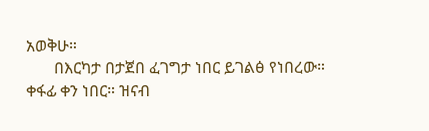አወቅሁ።
       በእርካታ በታጀበ ፈገግታ ነበር ይገልፅ የነበረው።        ቀፋፊ ቀን ነበር። ዝናብ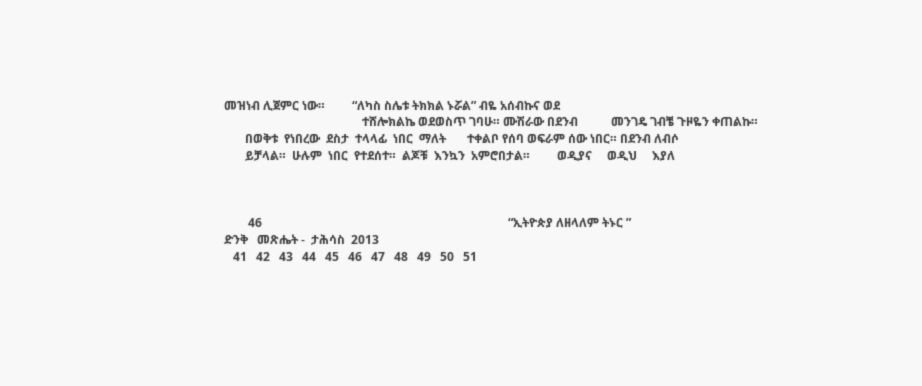መዝነብ ሊጀምር ነው።         “ለካስ ስሌቱ ትክክል ኑሯል” ብዬ አሰብኩና ወደ
                                              ተሸሎክልኬ ወደወስጥ ገባሁ። ሙሽራው በደንብ           መንገዴ ገብቼ ጉዞዬን ቀጠልኩ።
       በወቅቱ  የነበረው  ደስታ  ተላላፊ  ነበር  ማለት       ተቀልቦ የሰባ ወፍራም ሰው ነበር። በደንብ ለብሶ
       ይቻላል።  ሁሉም  ነበር  የተደሰተ።  ልጆቹ  እንኳን  አምሮበታል።         ወዲያና     ወዲህ     እያለ



        46                                                                                  “ኢትዮጵያ ለዘላለም ትኑር ”                                                          ድንቅ   መጽሔት -  ታሕሳስ  2013
   41   42   43   44   45   46   47   48   49   50   51